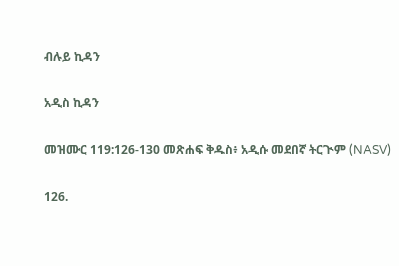ብሉይ ኪዳን

አዲስ ኪዳን

መዝሙር 119:126-130 መጽሐፍ ቅዱስ፥ አዲሱ መደበኛ ትርጒም (NASV)

126.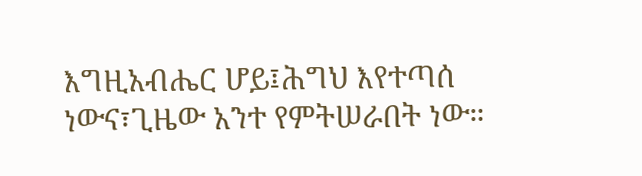እግዚአብሔር ሆይ፤ሕግህ እየተጣሰ ነውና፣ጊዜው አንተ የምትሠራበት ነው።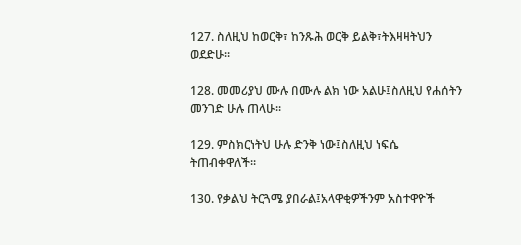127. ስለዚህ ከወርቅ፣ ከንጹሕ ወርቅ ይልቅ፣ትእዛዛትህን ወደድሁ።

128. መመሪያህ ሙሉ በሙሉ ልክ ነው አልሁ፤ስለዚህ የሐሰትን መንገድ ሁሉ ጠላሁ።

129. ምስክርነትህ ሁሉ ድንቅ ነው፤ስለዚህ ነፍሴ ትጠብቀዋለች።

130. የቃልህ ትርጓሜ ያበራል፤አላዋቂዎችንም አስተዋዮች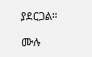ያደርጋል።

ሙሉ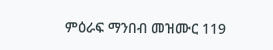ምዕራፍ ማንበብ መዝሙር 119